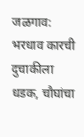जळगाव: भरधाव कारची दुचाकीला धडक, चौघांचा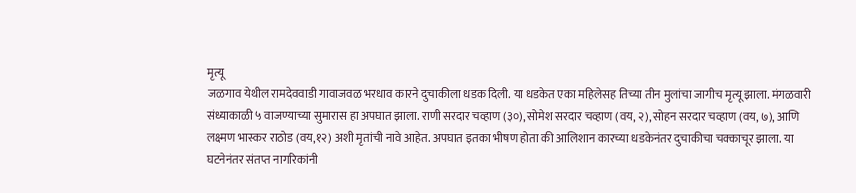मृत्यू
जळगाव येथील रामदेववाडी गावाजवळ भरधाव कारने दुचाकीला धडक दिली. या धडकेत एका महिलेसह तिच्या तीन मुलांचा जागीच मृत्यू झाला. मंगळवारी संध्याकाळी ५ वाजण्याच्या सुमारास हा अपघात झाला. राणी सरदार चव्हाण (३०), सोमेश सरदार चव्हाण (वय, २), सोहन सरदार चव्हाण (वय, ७), आणि लक्ष्मण भास्कर राठोड (वय,१२) अशी मृतांची नावे आहेत. अपघात इतका भीषण होता की आलिशान कारच्या धडकेनंतर दुचाकीचा चक्काचूर झाला. या घटनेनंतर संतप्त नागरिकांनी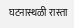घटनास्थळी रास्ता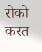रोको करत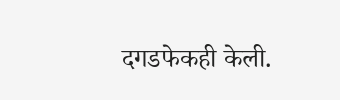दगडफेकही केली.